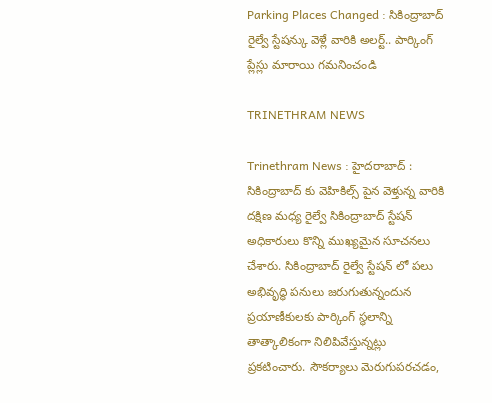Parking Places Changed : సికింద్రాబాద్ రైల్వే స్టేషన్కు వెళ్లే వారికి అలర్ట్.. పార్కింగ్ ప్లేస్లు మారాయి గమనించండి

TRINETHRAM NEWS

Trinethram News : హైదరాబాద్ : సికింద్రాబాద్ కు వెహికిల్స్ పైన వెళ్తున్న వారికి దక్షిణ మధ్య రైల్వే సికింద్రాబాద్ స్టేషన్ అధికారులు కొన్ని ముఖ్యమైన సూచనలు చేశారు. సికింద్రాబాద్ రైల్వే స్టేషన్‌ లో పలు అభివృద్ధి పనులు జరుగుతున్నందున ప్రయాణీకులకు పార్కింగ్ స్థలాన్ని తాత్కాలికంగా నిలిపివేస్తున్నట్లు ప్రకటించారు. సౌకర్యాలు మెరుగుపరచడం,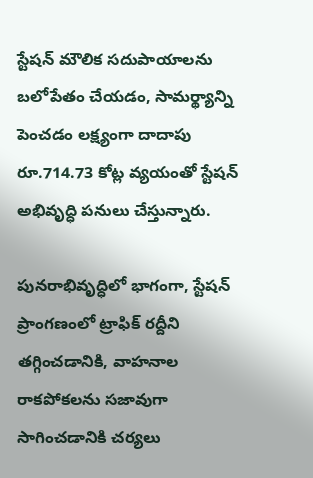స్టేషన్ మౌలిక సదుపాయాలను బలోపేతం చేయడం, సామర్థ్యాన్ని పెంచడం లక్ష్యంగా దాదాపు రూ.714.73 కోట్ల వ్యయంతో స్టేషన్ అభివృద్ధి పనులు చేస్తున్నారు.

పునరాభివృద్ధిలో భాగంగా, స్టేషన్ ప్రాంగణంలో ట్రాఫిక్ రద్దీని తగ్గించడానికి, వాహనాల రాకపోకలను సజావుగా సాగించడానికి చర్యలు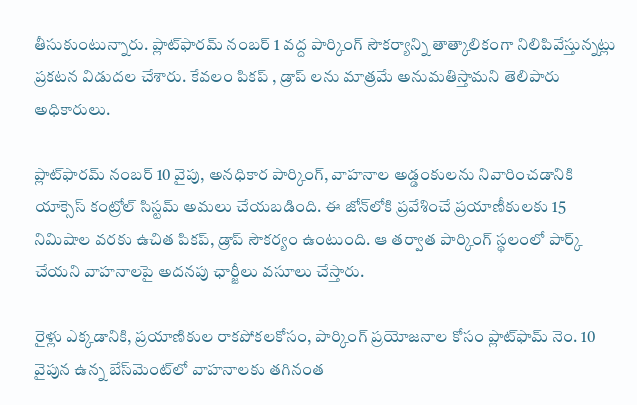తీసుకుంటున్నారు. ప్లాట్‌ఫారమ్ నంబర్ 1 వద్ద పార్కింగ్ సౌకర్యాన్ని తాత్కాలికంగా నిలిపివేస్తున్నట్లు ప్రకటన విడుదల చేశారు. కేవలం పికప్ , డ్రాప్ లను మాత్రమే అనుమతిస్తామని తెలిపారు అధికారులు.

ప్లాట్‌ఫారమ్ నంబర్ 10 వైపు, అనధికార పార్కింగ్, వాహనాల అడ్డంకులను నివారించడానికి యాక్సెస్ కంట్రోల్ సిస్టమ్ అమలు చేయబడింది. ఈ జోన్‌లోకి ప్రవేశించే ప్రయాణీకులకు 15 నిమిషాల వరకు ఉచిత పికప్, డ్రాప్ సౌకర్యం ఉంటుంది. ఆ తర్వాత పార్కింగ్ స్థలంలో పార్క్ చేయని వాహనాలపై అదనపు ఛార్జీలు వసూలు చేస్తారు.

రైళ్లు ఎక్కడానికి, ప్రయాణికుల రాకపోకలకోసం, పార్కింగ్ ప్రయోజనాల కోసం ప్లాట్‌ఫామ్ నెం. 10 వైపున ఉన్న బేస్‌మెంట్‌లో వాహనాలకు తగినంత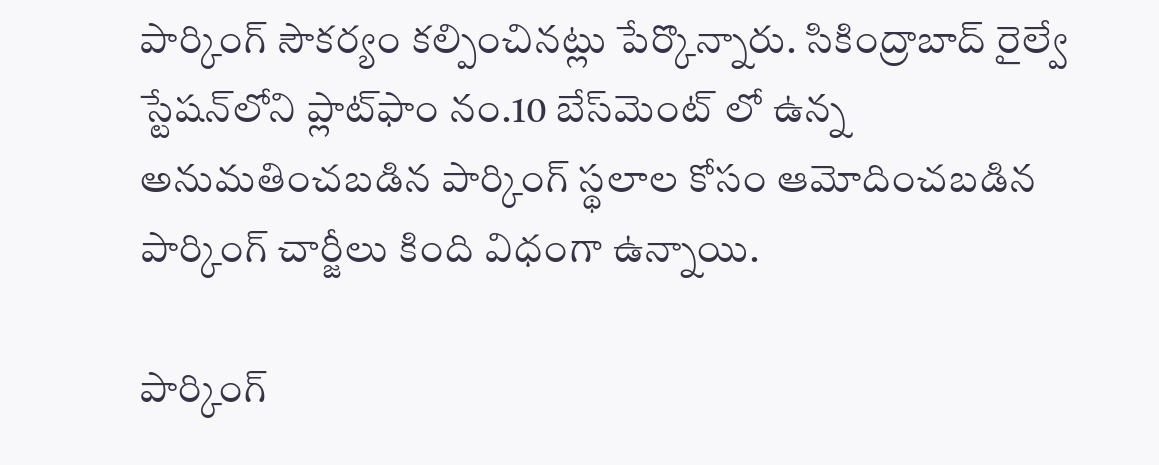పార్కింగ్ సౌకర్యం కల్పించినట్లు పేర్కొన్నారు. సికింద్రాబాద్ రైల్వే స్టేషన్‌లోని ప్లాట్‌ఫాం నం.10 బేస్‌మెంట్ లో ఉన్న అనుమతించబడిన పార్కింగ్ స్థలాల కోసం ఆమోదించబడిన పార్కింగ్ చార్జీలు కింది విధంగా ఉన్నాయి.

పార్కింగ్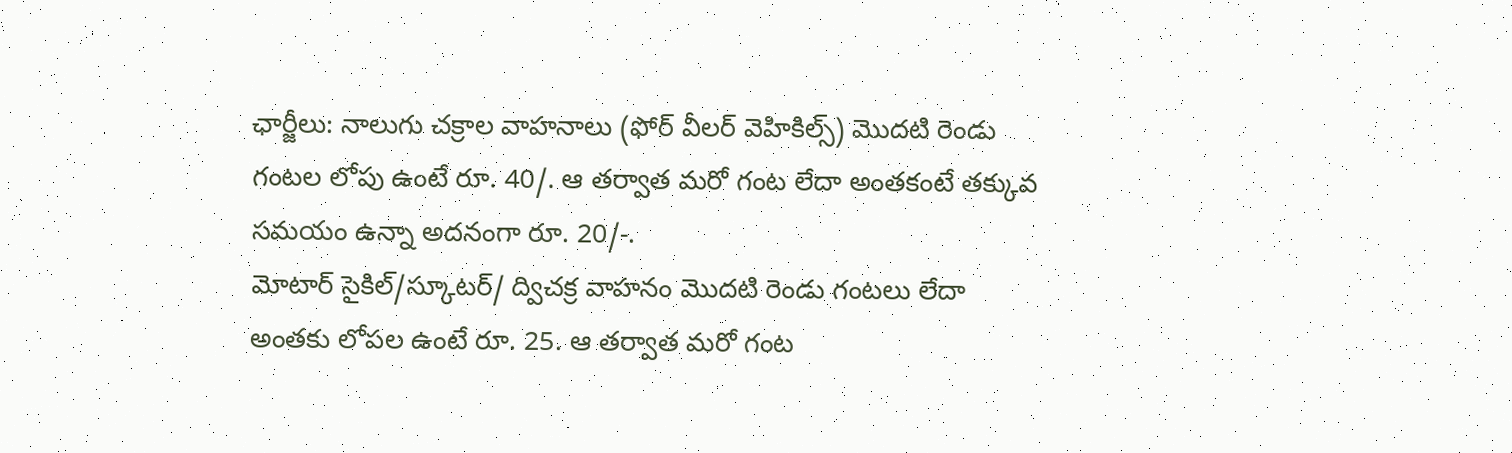ఛార్జీలు: నాలుగు చక్రాల వాహనాలు (ఫోర్ వీలర్ వెహికిల్స్) మొదటి రెండు గంటల లోపు ఉంటే రూ. 40/. ఆ తర్వాత మరో గంట లేదా అంతకంటే తక్కువ సమయం ఉన్నా అదనంగా రూ. 20/-.
మోటార్ సైకిల్/స్కూటర్/ ద్విచక్ర వాహనం మొదటి రెండు గంటలు లేదా అంతకు లోపల ఉంటే రూ. 25. ఆ తర్వాత మరో గంట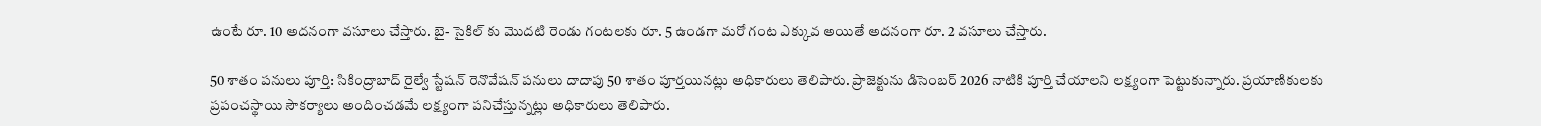ఉంటే రూ. 10 అదనంగా వసూలు చేస్తారు. బై- సైకిల్ కు మొదటి రెండు గంటలకు రూ. 5 ఉండగా మరో గంట ఎక్కువ అయితే అదనంగా రూ. 2 వసూలు చేస్తారు.

50 శాతం పనులు పూర్తి: సికింద్రాబాద్ రైల్వే స్టేషన్ రెనొవేషన్ పనులు దాదాపు 50 శాతం పూర్తయినట్లు అధికారులు తెలిపారు. ప్రాజెక్టును డిసెంబర్ 2026 నాటికి పూర్తి చేయాలని లక్ష్యంగా పెట్టుకున్నారు. ప్రయాణికులకు ప్రపంచస్థాయి సౌకర్యాలు అందించడమే లక్ష్యంగా పనిచేస్తున్నట్లు అధికారులు తెలిపారు.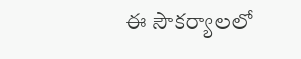ఈ సౌకర్యాలలో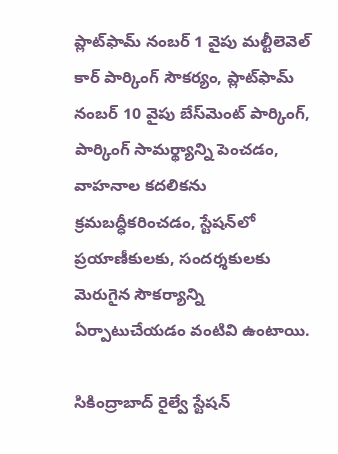ప్లాట్‌ఫామ్ నంబర్ 1 వైపు మల్టీలెవెల్ కార్ పార్కింగ్ సౌకర్యం, ప్లాట్‌ఫామ్ నంబర్ 10 వైపు బేస్‌మెంట్ పార్కింగ్, పార్కింగ్ సామర్థ్యాన్ని పెంచడం, వాహనాల కదలికను క్రమబద్ధీకరించడం, స్టేషన్‌లో ప్రయాణీకులకు, సందర్శకులకు మెరుగైన సౌకర్యాన్ని ఏర్పాటుచేయడం వంటివి ఉంటాయి.

సికింద్రాబాద్ రైల్వే స్టేషన్‌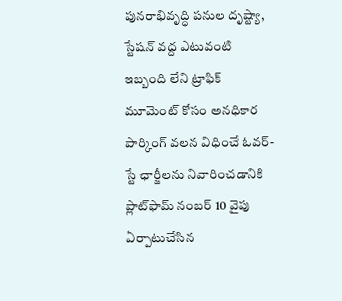పునరాభివృద్ధి పనుల దృష్ట్యా, స్టేషన్ వద్ద ఎటువంటి ఇబ్బంది లేని ట్రాఫిక్ మూమెంట్ కోసం అనధికార పార్కింగ్ వలన విధించే ఓవర్- స్టే ఛార్జీలను నివారించడానికి ప్లాట్‌ఫామ్ నంబర్ 10 వైపు ఏర్పాటుచేసిన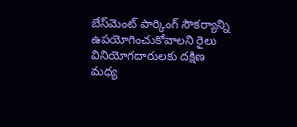బేస్‌మెంట్ పార్కింగ్ సౌకర్యాన్ని ఉపయోగించుకోవాలని రైలు వినియోగదారులకు దక్షిణ మధ్య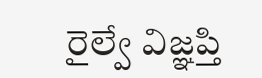రైల్వే విజ్ఞప్తి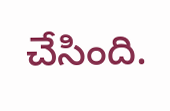చేసింది.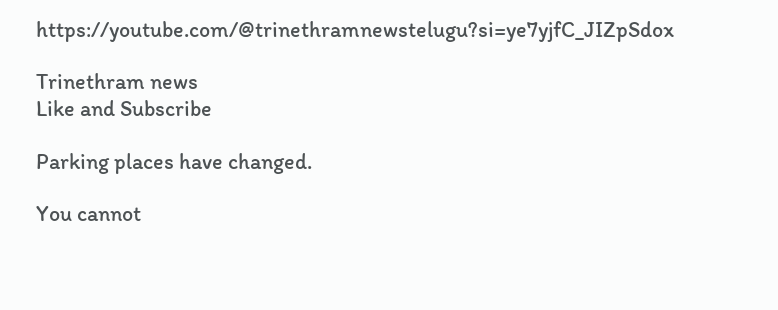https://youtube.com/@trinethramnewstelugu?si=ye7yjfC_JIZpSdox

Trinethram news
Like and Subscribe

Parking places have changed.

You cannot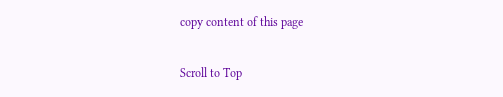copy content of this page

Scroll to Top